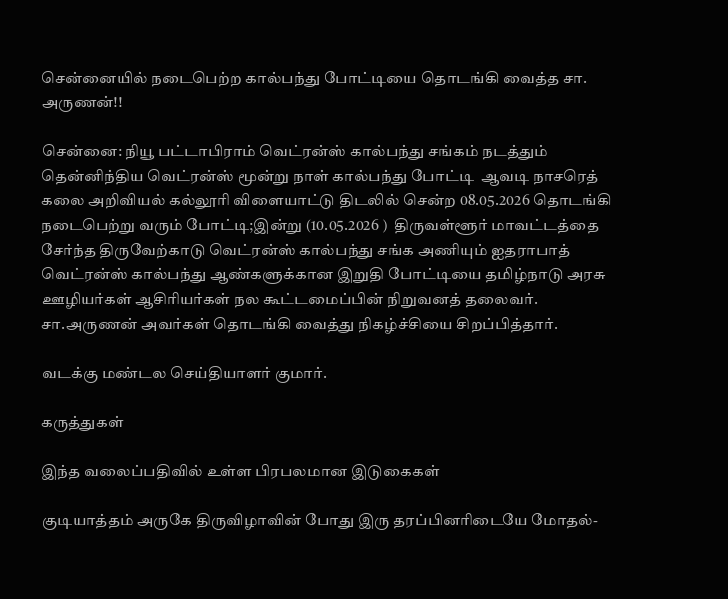சென்னையில் நடைபெற்ற கால்பந்து போட்டியை தொடங்கி வைத்த சா. அருணன்!!

சென்னை: நியூ பட்டாபிராம் வெட்ரன்ஸ் கால்பந்து சங்கம் நடத்தும் தென்னிந்திய வெட்ரன்ஸ் மூன்று நாள் கால்பந்து போட்டி  ஆவடி நாசரெத் கலை அறிவியல் கல்லூரி விளையாட்டு திடலில் சென்ற 08.05.2026 தொடங்கி நடைபெற்று வரும் போட்டி;இன்று (10.05.2026 )  திருவள்ளூர் மாவட்டத்தை சேர்ந்த திருவேற்காடு வெட்ரன்ஸ் கால்பந்து சங்க அணியும் ஐதராபாத் வெட்ரன்ஸ் கால்பந்து ஆண்களுக்கான இறுதி போட்டியை தமிழ்நாடு அரசு ஊழியர்கள் ஆசிரியர்கள் நல கூட்டமைப்பின் நிறுவனத் தலைவர். சா.அருணன் அவர்கள் தொடங்கி வைத்து நிகழ்ச்சியை சிறப்பித்தார்.

வடக்கு மண்டல செய்தியாளர் குமார்.

கருத்துகள்

இந்த வலைப்பதிவில் உள்ள பிரபலமான இடுகைகள்

குடியாத்தம் அருகே திருவிழாவின் போது இரு தரப்பினரிடையே மோதல்-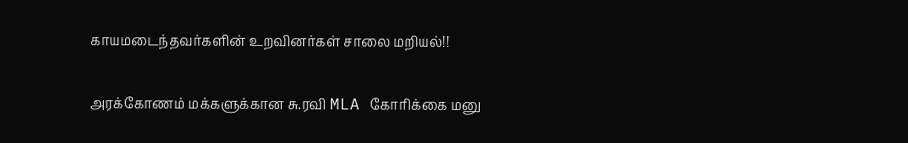காயமடைந்தவர்களின் உறவினர்கள் சாலை மறியல்!!

அரக்கோணம் மக்களுக்கான சு.ரவி MLA கோரிக்கை மனு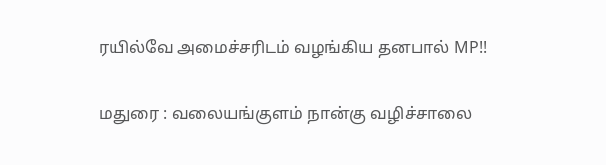ரயில்வே அமைச்சரிடம் வழங்கிய தனபால் MP!!

மதுரை : வலையங்குளம் நான்கு வழிச்சாலை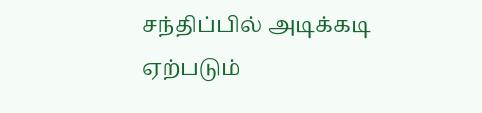சந்திப்பில் அடிக்கடி ஏற்படும்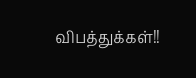விபத்துக்கள்!!